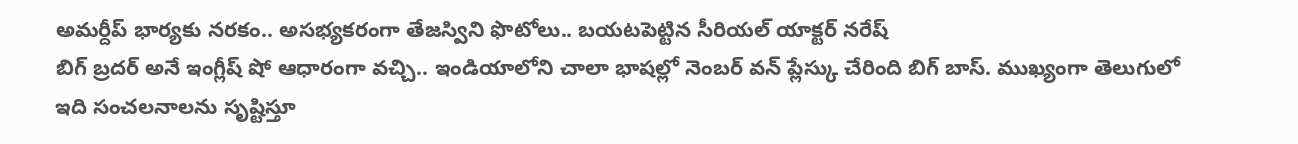అమర్దీప్ భార్యకు నరకం.. అసభ్యకరంగా తేజస్విని ఫొటోలు.. బయటపెట్టిన సీరియల్ యాక్టర్ నరేష్
బిగ్ బ్రదర్ అనే ఇంగ్లీష్ షో ఆధారంగా వచ్చి.. ఇండియాలోని చాలా భాషల్లో నెంబర్ వన్ ప్లేస్కు చేరింది బిగ్ బాస్. ముఖ్యంగా తెలుగులో ఇది సంచలనాలను సృష్టిస్తూ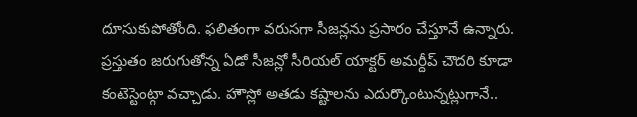దూసుకుపోతోంది. ఫలితంగా వరుసగా సీజన్లను ప్రసారం చేస్తూనే ఉన్నారు.
ప్రస్తుతం జరుగుతోన్న ఏడో సీజన్లో సీరియల్ యాక్టర్ అమర్దీప్ చౌదరి కూడా కంటెస్టెంట్గా వచ్చాడు. హౌస్లో అతడు కష్టాలను ఎదుర్కొంటున్నట్లుగానే..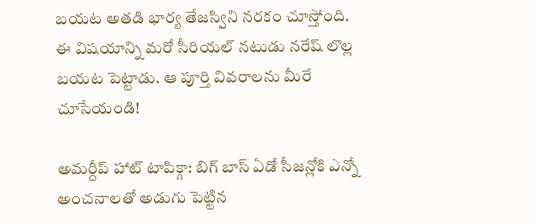బయట అతడి భార్య తేజస్విని నరకం చూస్తోంది. ఈ విషయాన్ని మరో సీరియల్ నటుడు నరేష్ లొల్ల బయట పెట్టాడు. ఆ పూర్తి వివరాలను మీరే చూసేయండి!

అమర్దీప్ హాట్ టాపిక్గా: బిగ్ బాస్ ఏడో సీజన్లోకి ఎన్నో అంచనాలతో అడుగు పెట్టిన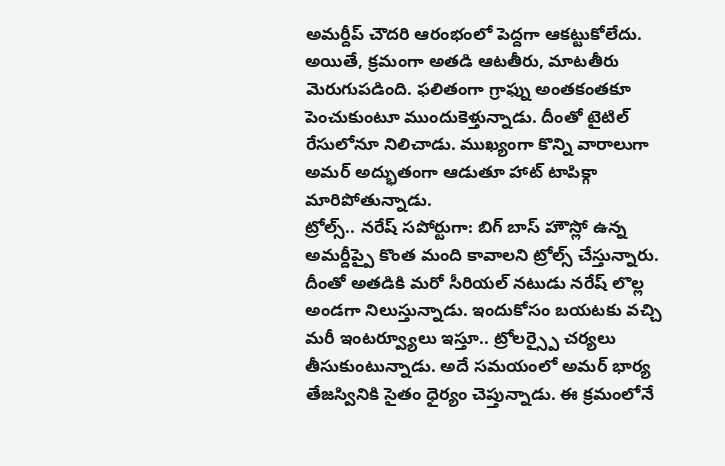అమర్దీప్ చౌదరి ఆరంభంలో పెద్దగా ఆకట్టుకోలేదు. అయితే, క్రమంగా అతడి ఆటతీరు, మాటతీరు మెరుగుపడింది. ఫలితంగా గ్రాఫ్ను అంతకంతకూ పెంచుకుంటూ ముందుకెళ్తున్నాడు. దీంతో టైటిల్ రేసులోనూ నిలిచాడు. ముఖ్యంగా కొన్ని వారాలుగా అమర్ అద్భుతంగా ఆడుతూ హాట్ టాపిక్గా మారిపోతున్నాడు.
ట్రోల్స్.. నరేష్ సపోర్టుగా: బిగ్ బాస్ హౌస్లో ఉన్న అమర్దీప్పై కొంత మంది కావాలని ట్రోల్స్ చేస్తున్నారు. దీంతో అతడికి మరో సీరియల్ నటుడు నరేష్ లొల్ల అండగా నిలుస్తున్నాడు. ఇందుకోసం బయటకు వచ్చి మరీ ఇంటర్వ్యూలు ఇస్తూ.. ట్రోలర్స్పై చర్యలు తీసుకుంటున్నాడు. అదే సమయంలో అమర్ భార్య తేజస్వినికి సైతం ధైర్యం చెప్తున్నాడు. ఈ క్రమంలోనే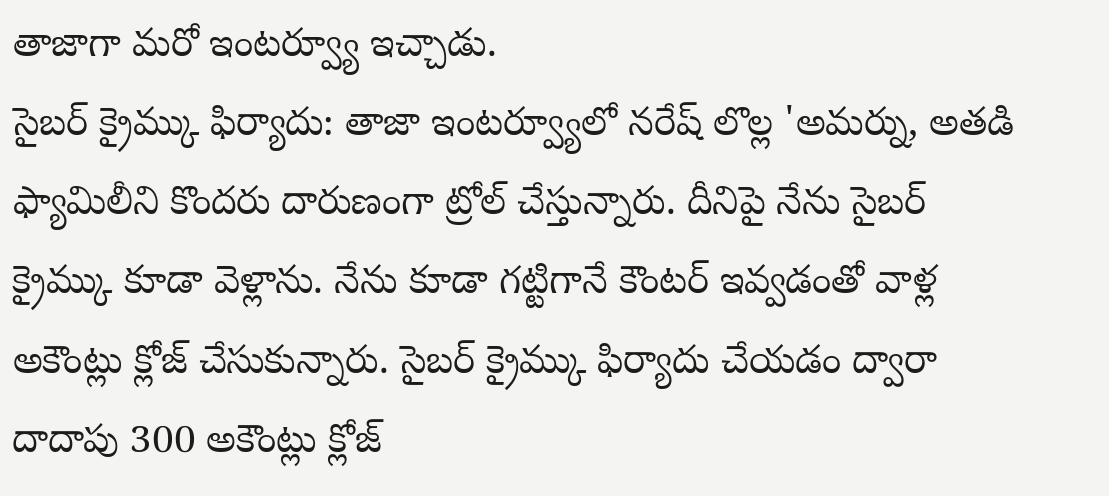తాజాగా మరో ఇంటర్వ్యూ ఇచ్చాడు.
సైబర్ క్రైమ్కు ఫిర్యాదు: తాజా ఇంటర్వ్యూలో నరేష్ లొల్ల 'అమర్ను, అతడి ఫ్యామిలీని కొందరు దారుణంగా ట్రోల్ చేస్తున్నారు. దీనిపై నేను సైబర్ క్రైమ్కు కూడా వెళ్లాను. నేను కూడా గట్టిగానే కౌంటర్ ఇవ్వడంతో వాళ్ల అకౌంట్లు క్లోజ్ చేసుకున్నారు. సైబర్ క్రైమ్కు ఫిర్యాదు చేయడం ద్వారా దాదాపు 300 అకౌంట్లు క్లోజ్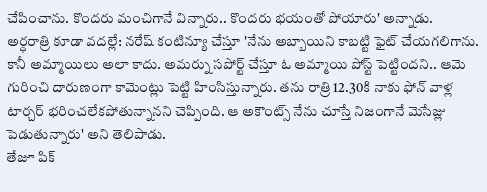చేపించాను. కొందరు మంచిగానే విన్నారు.. కొందరు భయంతో పోయారు' అన్నాడు.
అర్ధరాత్రి కూడా వదల్లే: నరేష్ కంటిన్యూ చేస్తూ 'నేను అబ్బాయిని కాబట్టి ఫైట్ చేయగలిగాను. కానీ అమ్మాయిలు అలా కాదు. అమర్ను సపోర్ట్ చేస్తూ ఓ అమ్మాయి పోస్ట్ పెట్టిందని.. ఆమె గురించి దారుణంగా కామెంట్లు పెట్టి హింసిస్తున్నారు. తను రాత్రి 12.30కి నాకు ఫోన్ వాళ్ల టార్చర్ భరించలేకపోతున్నానని చెప్పింది. ఆ అకౌంట్స్ నేను చూస్తే నిజంగానే మెసేజ్లు పెడుతున్నారు' అని తెలిపాడు.
తేజూ పిక్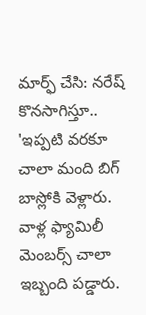మార్ఫ్ చేసి: నరేష్ కొనసాగిస్తూ.. 'ఇప్పటి వరకూ చాలా మంది బిగ్ బాస్లోకి వెళ్లారు. వాళ్ల ఫ్యామిలీ మెంబర్స్ చాలా ఇబ్బంది పడ్డారు.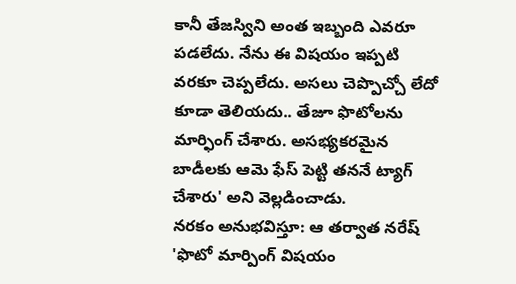కానీ తేజస్విని అంత ఇబ్బంది ఎవరూ పడలేదు. నేను ఈ విషయం ఇప్పటి వరకూ చెప్పలేదు. అసలు చెప్పొచ్చో లేదో కూడా తెలియదు.. తేజూ ఫొటోలను మార్ఫింగ్ చేశారు. అసభ్యకరమైన బాడీలకు ఆమె ఫేస్ పెట్టి తననే ట్యాగ్ చేశారు' అని వెల్లడించాడు.
నరకం అనుభవిస్తూ: ఆ తర్వాత నరేష్ 'ఫొటో మార్పింగ్ విషయం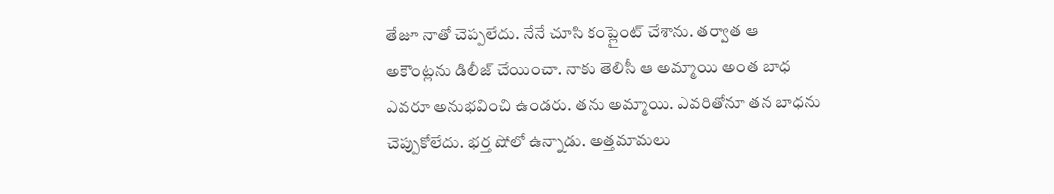తేజూ నాతో చెప్పలేదు. నేనే చూసి కంప్లైంట్ చేశాను. తర్వాత ఆ అకౌంట్లను డిలీజ్ చేయించా. నాకు తెలిసీ ఆ అమ్మాయి అంత బాధ ఎవరూ అనుభవించి ఉండరు. తను అమ్మాయి. ఎవరితోనూ తన బాధను చెప్పుకోలేదు. భర్త షోలో ఉన్నాడు. అత్తమామలు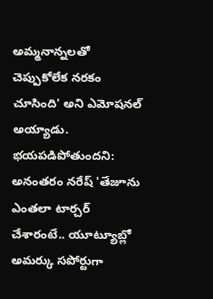అమ్మనాన్నలతో చెప్పుకోలేక నరకం చూసింది' అని ఎమోషనల్ అయ్యాడు.
భయపడిపోతుందని: అనంతరం నరేష్ 'తేజూను ఎంతలా టార్చర్ చేశారంటే.. యూట్యూబ్లో అమర్కు సపోర్టుగా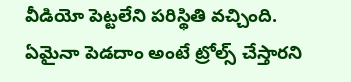వీడియో పెట్టలేని పరిస్థితి వచ్చింది. ఏమైనా పెడదాం అంటే ట్రోల్స్ చేస్తారని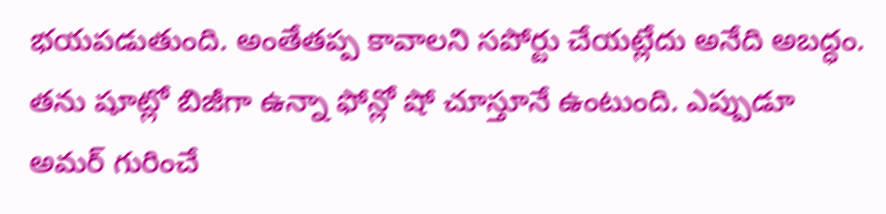భయపడుతుంది. అంతేతప్ప కావాలని సపోర్టు చేయట్లేదు అనేది అబద్ధం. తను షూట్లో బిజీగా ఉన్నా ఫోన్లో షో చూస్తూనే ఉంటుంది. ఎప్పుడూ అమర్ గురించే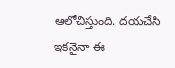ఆలోచిస్తుంది. దయచేసి ఇకనైనా ఈ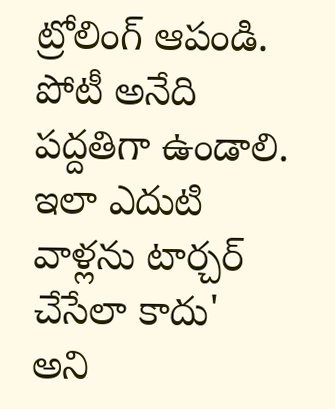ట్రోలింగ్ ఆపండి. పోటీ అనేది పద్దతిగా ఉండాలి. ఇలా ఎదుటి వాళ్లను టార్చర్ చేసేలా కాదు' అని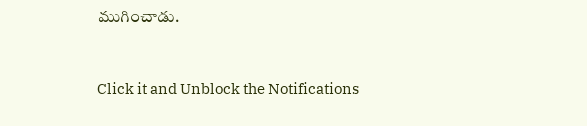ముగించాడు.


Click it and Unblock the Notifications